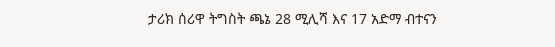ታሪክ ሰሪዋ ትግስት ጫኔ 28 ሚሊሻ እና 17 አድማ ብተናን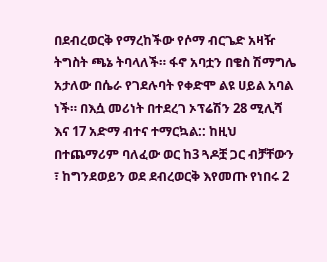በደብረወርቅ የማረከችው የሶማ ብርጌድ አዛዥ ትግስት ጫኔ ትባላለች። ፋኖ አባቷን በቄስ ሽማግሌ አታለው በሴራ የገደሉባት የቀድሞ ልዩ ሀይል አባል ነች። በእሷ መሪነት በተደረገ ኦፕሬሽን 28 ሚሊሻ እና 17 አድማ ብተና ተማርኳል:: ከዚህ በተጨማሪም ባለፈው ወር ከ3 ጓዶቿ ጋር ብቻቸውን ፣ ከግንደወይን ወደ ደብረወርቅ እየመጡ የነበሩ 2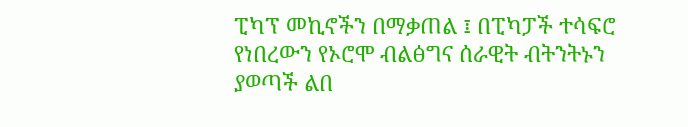ፒካፕ መኪኖችን በማቃጠል ፤ በፒካፓች ተሳፍሮ የነበረውን የኦሮሞ ብልፅግና ሰራዊት ብትንትኑን ያወጣች ልበ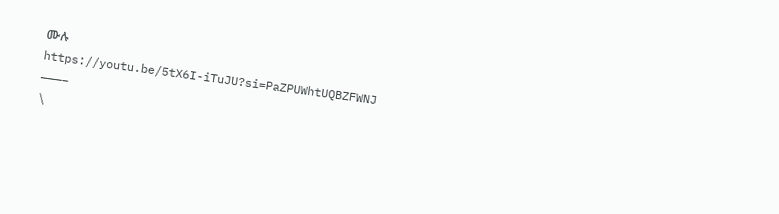ሙሉ
https://youtu.be/5tX6I-iTuJU?si=PaZPUWhtUQBZFWNJ
———–
\